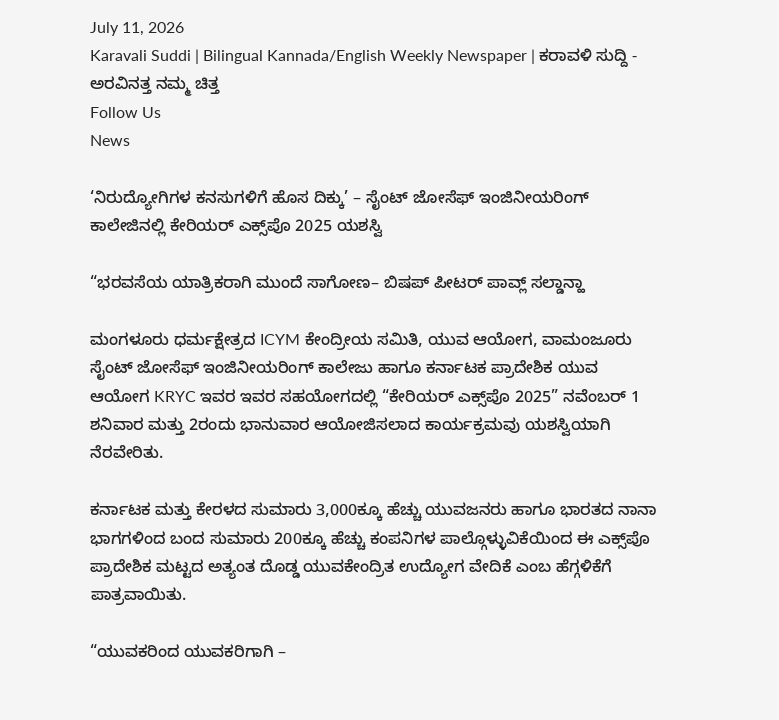July 11, 2026
Karavali Suddi | Bilingual Kannada/English Weekly Newspaper | ಕರಾವಳಿ ಸುದ್ದಿ - ಅರವಿನತ್ತ ನಮ್ಮ ಚಿತ್ತ
Follow Us
News

‘ನಿರುದ್ಯೋಗಿಗಳ ಕನಸುಗಳಿಗೆ ಹೊಸ ದಿಕ್ಕು’ – ಸೈಂಟ್ ಜೋಸೆಫ್ ಇಂಜಿನೀಯರಿಂಗ್ ಕಾಲೇಜಿನಲ್ಲಿ ಕೇರಿಯರ್ ಎಕ್ಸ್‌ಪೊ 2025 ಯಶಸ್ವಿ

“ಭರವಸೆಯ ಯಾತ್ರಿಕರಾಗಿ ಮುಂದೆ ಸಾಗೋಣ– ಬಿಷಪ್ ಪೀಟರ್ ಪಾವ್ಲ್ ಸಲ್ಡಾನ್ಹಾ

ಮಂಗಳೂರು ಧರ್ಮಕ್ಷೇತ್ರದ ICYM ಕೇಂದ್ರೀಯ ಸಮಿತಿ, ಯುವ ಆಯೋಗ, ವಾಮಂಜೂರು ಸೈಂಟ್ ಜೋಸೆಫ್ ಇಂಜಿನೀಯರಿಂಗ್ ಕಾಲೇಜು ಹಾಗೂ ಕರ್ನಾಟಕ ಪ್ರಾದೇಶಿಕ ಯುವ ಆಯೋಗ KRYC ಇವರ ಇವರ ಸಹಯೋಗದಲ್ಲಿ “ಕೇರಿಯರ್ ಎಕ್ಸ್‌ಪೊ 2025” ನವೆಂಬರ್ 1 ಶನಿವಾರ ಮತ್ತು 2ರಂದು ಭಾನುವಾರ ಆಯೋಜಿಸಲಾದ ಕಾರ್ಯಕ್ರಮವು ಯಶಸ್ವಿಯಾಗಿ ನೆರವೇರಿತು.

ಕರ್ನಾಟಕ ಮತ್ತು ಕೇರಳದ ಸುಮಾರು 3,000ಕ್ಕೂ ಹೆಚ್ಚು ಯುವಜನರು ಹಾಗೂ ಭಾರತದ ನಾನಾ ಭಾಗಗಳಿಂದ ಬಂದ ಸುಮಾರು 200ಕ್ಕೂ ಹೆಚ್ಚು ಕಂಪನಿಗಳ ಪಾಲ್ಗೊಳ್ಳುವಿಕೆಯಿಂದ ಈ ಎಕ್ಸ್‌ಪೊ ಪ್ರಾದೇಶಿಕ ಮಟ್ಟದ ಅತ್ಯಂತ ದೊಡ್ಡ ಯುವಕೇಂದ್ರಿತ ಉದ್ಯೋಗ ವೇದಿಕೆ ಎಂಬ ಹೆಗ್ಗಳಿಕೆಗೆ ಪಾತ್ರವಾಯಿತು.

“ಯುವಕರಿಂದ ಯುವಕರಿಗಾಗಿ –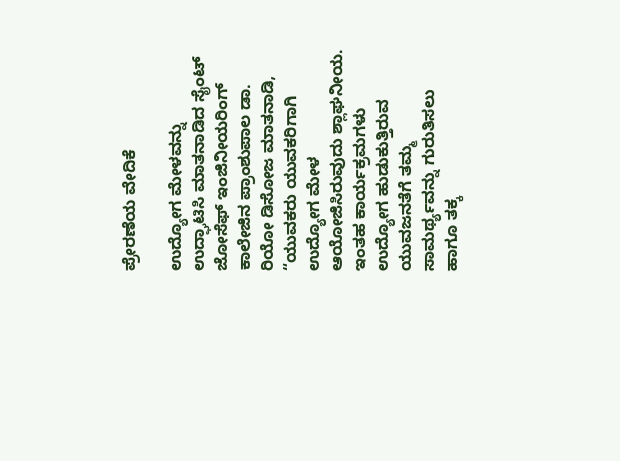ಪ್ರೇರಣೆಯ ವೇದಿಕೆ

ಉದ್ಯೋಗ ಮೇಳವನ್ನು ಉದ್ಘಾಟಿಸಿ ಮಾತನಾಡಿದ ಸೈಂಟ್ ಜೋಸೆಫ್ ಇಂಜಿನೀಯರಿಂಗ್ ಕಾಲೇಜಿನ ಪ್ರಾಂಶುಪಾಲ ಡಾ. ರಿಯೋ ಡಿಸೋಜ ಮಾತನಾಡಿ, “ಯುವಕರು ಯುವಕರಿಗಾಗಿ ಉದ್ಯೋಗ ಮೇಳ ಆಯೋಜಿಸಿರುವುದು ಶ್ಲಾಘನೀಯ. ಇಂತಹ ಕಾರ್ಯಕ್ರಮಗಳು ಉದ್ಯೋಗ ಹುಡುಕುತ್ತಿರುವ ಯುವಜನತೆಗೆ ತಮ್ಮ ಸಾಮರ್ಥ್ಯವನ್ನು ಗುರುತಿಸಲು ಹಾಗೂ ತಕ್ಕ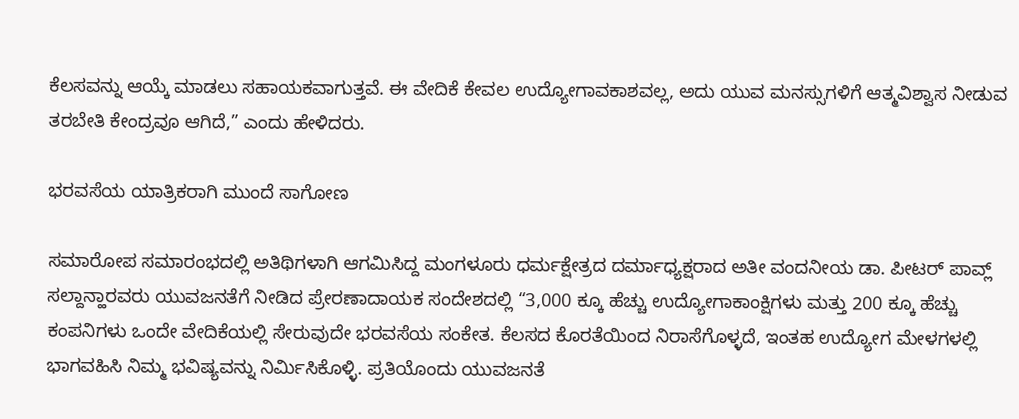ಕೆಲಸವನ್ನು ಆಯ್ಕೆ ಮಾಡಲು ಸಹಾಯಕವಾಗುತ್ತವೆ. ಈ ವೇದಿಕೆ ಕೇವಲ ಉದ್ಯೋಗಾವಕಾಶವಲ್ಲ, ಅದು ಯುವ ಮನಸ್ಸುಗಳಿಗೆ ಆತ್ಮವಿಶ್ವಾಸ ನೀಡುವ ತರಬೇತಿ ಕೇಂದ್ರವೂ ಆಗಿದೆ,” ಎಂದು ಹೇಳಿದರು.

ಭರವಸೆಯ ಯಾತ್ರಿಕರಾಗಿ ಮುಂದೆ ಸಾಗೋಣ

ಸಮಾರೋಪ ಸಮಾರಂಭದಲ್ಲಿ ಅತಿಥಿಗಳಾಗಿ ಆಗಮಿಸಿದ್ದ ಮಂಗಳೂರು ಧರ್ಮಕ್ಷೇತ್ರದ ದರ್ಮಾಧ್ಯಕ್ಷರಾದ ಅತೀ ವಂದನೀಯ ಡಾ. ಪೀಟರ್ ಪಾವ್ಲ್ ಸಲ್ದಾನ್ಹಾರವರು ಯುವಜನತೆಗೆ ನೀಡಿದ ಪ್ರೇರಣಾದಾಯಕ ಸಂದೇಶದಲ್ಲಿ “3,000 ಕ್ಕೂ ಹೆಚ್ಚು ಉದ್ಯೋಗಾಕಾಂಕ್ಷಿಗಳು ಮತ್ತು 200 ಕ್ಕೂ ಹೆಚ್ಚು ಕಂಪನಿಗಳು ಒಂದೇ ವೇದಿಕೆಯಲ್ಲಿ ಸೇರುವುದೇ ಭರವಸೆಯ ಸಂಕೇತ. ಕೆಲಸದ ಕೊರತೆಯಿಂದ ನಿರಾಸೆಗೊಳ್ಳದೆ, ಇಂತಹ ಉದ್ಯೋಗ ಮೇಳಗಳಲ್ಲಿ ಭಾಗವಹಿಸಿ ನಿಮ್ಮ ಭವಿಷ್ಯವನ್ನು ನಿರ್ಮಿಸಿಕೊಳ್ಳಿ. ಪ್ರತಿಯೊಂದು ಯುವಜನತೆ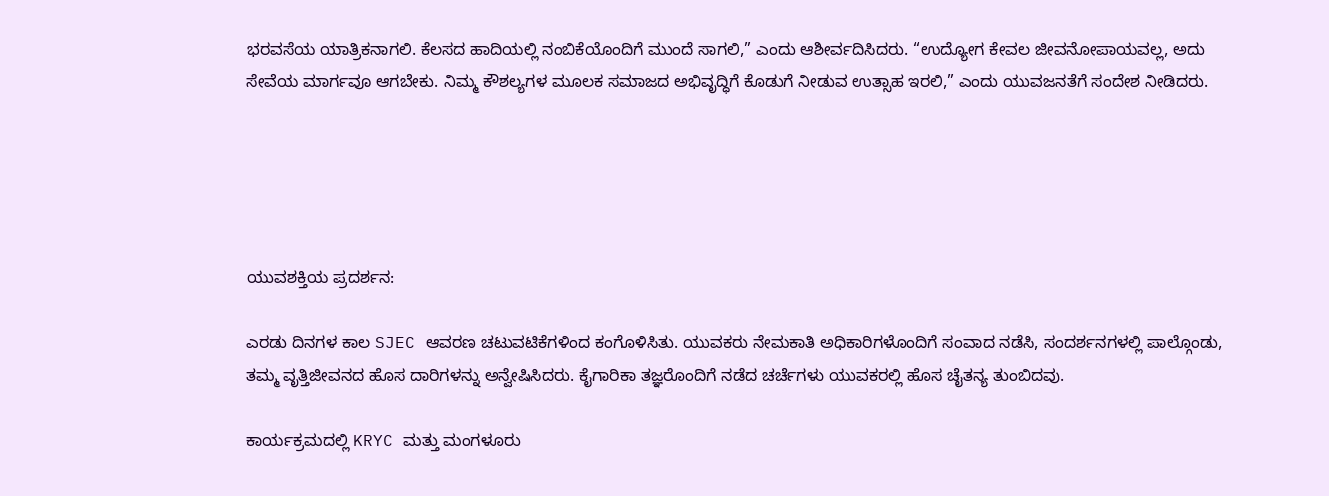ಭರವಸೆಯ ಯಾತ್ರಿಕನಾಗಲಿ. ಕೆಲಸದ ಹಾದಿಯಲ್ಲಿ ನಂಬಿಕೆಯೊಂದಿಗೆ ಮುಂದೆ ಸಾಗಲಿ,” ಎಂದು ಆಶೀರ್ವದಿಸಿದರು. “ಉದ್ಯೋಗ ಕೇವಲ ಜೀವನೋಪಾಯವಲ್ಲ, ಅದು ಸೇವೆಯ ಮಾರ್ಗವೂ ಆಗಬೇಕು. ನಿಮ್ಮ ಕೌಶಲ್ಯಗಳ ಮೂಲಕ ಸಮಾಜದ ಅಭಿವೃದ್ಧಿಗೆ ಕೊಡುಗೆ ನೀಡುವ ಉತ್ಸಾಹ ಇರಲಿ,” ಎಂದು ಯುವಜನತೆಗೆ ಸಂದೇಶ ನೀಡಿದರು.





ಯುವಶಕ್ತಿಯ ಪ್ರದರ್ಶನ:

ಎರಡು ದಿನಗಳ ಕಾಲ SJEC ಆವರಣ ಚಟುವಟಿಕೆಗಳಿಂದ ಕಂಗೊಳಿಸಿತು. ಯುವಕರು ನೇಮಕಾತಿ ಅಧಿಕಾರಿಗಳೊಂದಿಗೆ ಸಂವಾದ ನಡೆಸಿ, ಸಂದರ್ಶನಗಳಲ್ಲಿ ಪಾಲ್ಗೊಂಡು, ತಮ್ಮ ವೃತ್ತಿಜೀವನದ ಹೊಸ ದಾರಿಗಳನ್ನು ಅನ್ವೇಷಿಸಿದರು. ಕೈಗಾರಿಕಾ ತಜ್ಞರೊಂದಿಗೆ ನಡೆದ ಚರ್ಚೆಗಳು ಯುವಕರಲ್ಲಿ ಹೊಸ ಚೈತನ್ಯ ತುಂಬಿದವು.

ಕಾರ್ಯಕ್ರಮದಲ್ಲಿ KRYC ಮತ್ತು ಮಂಗಳೂರು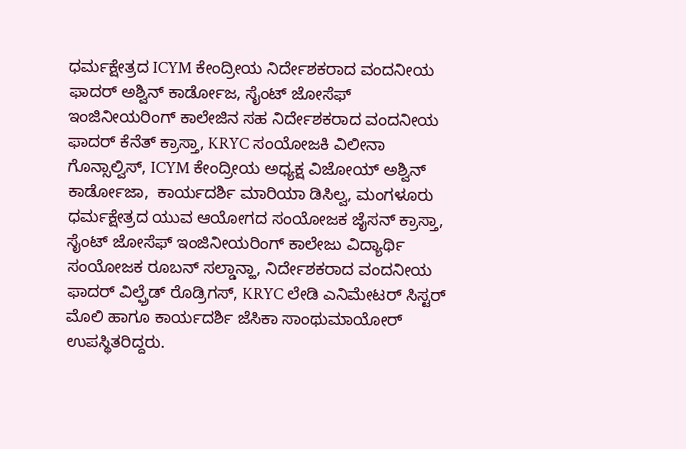ಧರ್ಮಕ್ಷೇತ್ರದ ICYM ಕೇಂದ್ರೀಯ ನಿರ್ದೇಶಕರಾದ ವಂದನೀಯ ಫಾದರ್ ಅಶ್ವಿನ್ ಕಾರ್ಡೋಜ, ಸೈಂಟ್ ಜೋಸೆಫ್ ಇಂಜಿನೀಯರಿಂಗ್ ಕಾಲೇಜಿನ ಸಹ ನಿರ್ದೇಶಕರಾದ ವಂದನೀಯ ಫಾದರ್ ಕೆನೆತ್ ಕ್ರಾಸ್ತಾ, KRYC ಸಂಯೋಜಕಿ ವಿಲೀನಾ ಗೊನ್ಸಾಲ್ವಿಸ್, ICYM ಕೇಂದ್ರೀಯ ಅಧ್ಯಕ್ಷ ವಿಜೋಯ್ ಅಶ್ವಿನ್ ಕಾರ್ಡೋಜಾ,  ಕಾರ್ಯದರ್ಶಿ ಮಾರಿಯಾ ಡಿಸಿಲ್ವ, ಮಂಗಳೂರು ಧರ್ಮಕ್ಷೇತ್ರದ ಯುವ ಆಯೋಗದ ಸಂಯೋಜಕ ಜೈಸನ್ ಕ್ರಾಸ್ತಾ, ಸೈಂಟ್ ಜೋಸೆಫ್ ಇಂಜಿನೀಯರಿಂಗ್ ಕಾಲೇಜು ವಿದ್ಯಾರ್ಥಿ ಸಂಯೋಜಕ ರೂಬನ್ ಸಲ್ಡಾನ್ಹಾ, ನಿರ್ದೇಶಕರಾದ ವಂದನೀಯ ಫಾದರ್ ವಿಲ್ಫ್ರೆಡ್ ರೊಡ್ರಿಗಸ್, KRYC ಲೇಡಿ ಎನಿಮೇಟರ್ ಸಿಸ್ಟರ್ ಮೊಲಿ ಹಾಗೂ ಕಾರ್ಯದರ್ಶಿ ಜೆಸಿಕಾ ಸಾಂಥುಮಾಯೋರ್ ಉಪಸ್ಥಿತರಿದ್ದರು.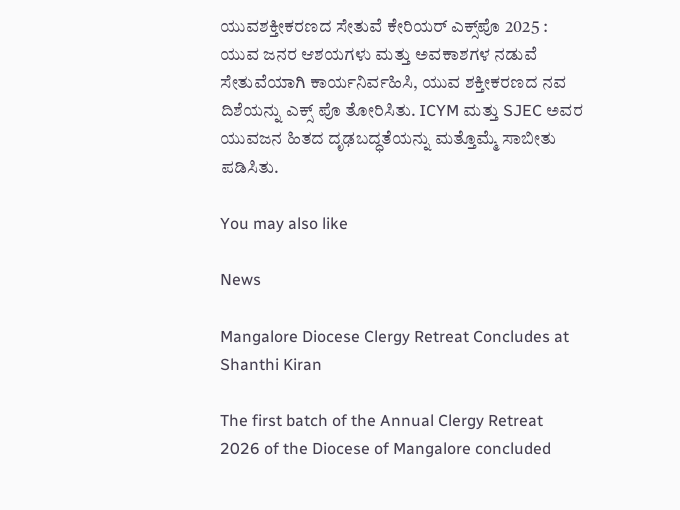ಯುವಶಕ್ತೀಕರಣದ ಸೇತುವೆ ಕೇರಿಯರ್ ಎಕ್ಸ್‌ಪೊ 2025 : ಯುವ ಜನರ ಆಶಯಗಳು ಮತ್ತು ಅವಕಾಶಗಳ ನಡುವೆ ಸೇತುವೆಯಾಗಿ ಕಾರ್ಯನಿರ್ವಹಿಸಿ, ಯುವ ಶಕ್ತೀಕರಣದ ನವ ದಿಶೆಯನ್ನು ಎಕ್ಸ್ ಪೊ ತೋರಿಸಿತು. ICYM ಮತ್ತು SJEC ಅವರ ಯುವಜನ ಹಿತದ ದೃಢಬದ್ಧತೆಯನ್ನು ಮತ್ತೊಮ್ಮೆ ಸಾಬೀತು ಪಡಿಸಿತು.

You may also like

News

Mangalore Diocese Clergy Retreat Concludes at Shanthi Kiran

The first batch of the Annual Clergy Retreat 2026 of the Diocese of Mangalore concluded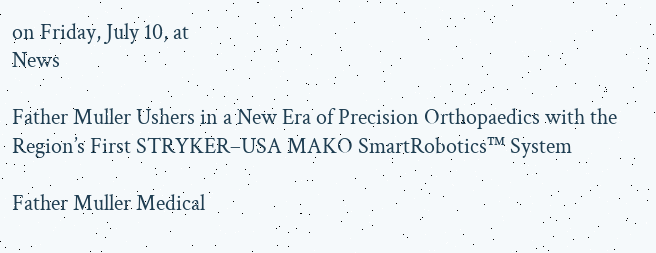on Friday, July 10, at
News

Father Muller Ushers in a New Era of Precision Orthopaedics with the Region’s First STRYKER–USA MAKO SmartRobotics™ System

Father Muller Medical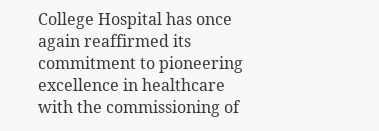College Hospital has once again reaffirmed its commitment to pioneering excellence in healthcare with the commissioning of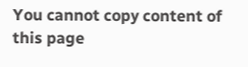You cannot copy content of this page